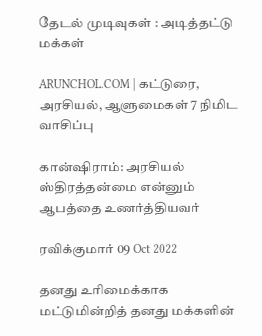தேடல் முடிவுகள் : அடித்தட்டு மக்கள்

ARUNCHOL.COM | கட்டுரை, அரசியல், ஆளுமைகள் 7 நிமிட வாசிப்பு

கான்ஷிராம்: அரசியல் ஸ்திரத்தன்மை என்னும் ஆபத்தை உணர்த்தியவர்

ரவிக்குமார் 09 Oct 2022

தனது உரிமைக்காக மட்டுமின்றித் தனது மக்களின்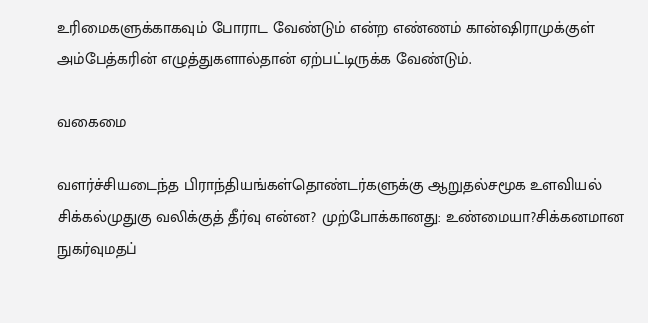உரிமைகளுக்காகவும் போராட வேண்டும் என்ற எண்ணம் கான்ஷிராமுக்குள் அம்பேத்கரின் எழுத்துகளால்தான் ஏற்பட்டிருக்க வேண்டும்.

வகைமை

வளர்ச்சியடைந்த பிராந்தியங்கள்தொண்டர்களுக்கு ஆறுதல்சமூக உளவியல் சிக்கல்முதுகு வலிக்குத் தீர்வு என்ன? முற்போக்கானது: உண்மையா?சிக்கனமான நுகர்வுமதப்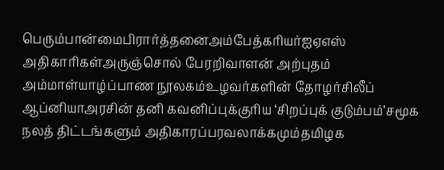பெரும்பான்மைபிரார்த்தனைஅம்பேத்கரியர்ஐஏஎஸ் அதிகாரிகள்அருஞ்சொல் பேரறிவாளன் அற்புதம் அம்மாள்யாழ்ப்பாண நூலகம்உழவர்களின் தோழர்சிலீப் ஆப்னியாஅரசின் தனி கவனிப்புக்குரிய ‘சிறப்புக் குடும்பம்’சமூக நலத் திட்டங்களும் அதிகாரப்பரவலாக்கமும்தமிழக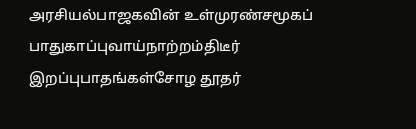அரசியல்பாஜகவின் உள்முரண்சமூகப் பாதுகாப்புவாய்நாற்றம்திடீர் இறப்புபாதங்கள்சோழ தூதர்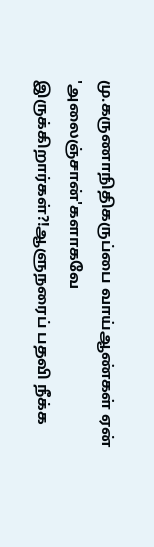மு.கருணாநிதிகருப்பை வாய்ஆண்கள் ஏன் 'அலைஞ்சான்'களாகவே இருக்கிறார்கள்?!ஆளுநரைப் பதவி நீக்க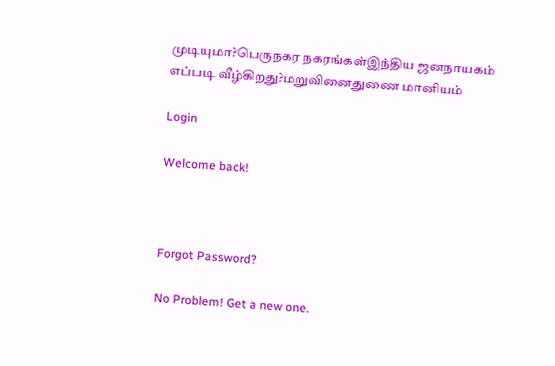முடியுமா?பெருநகர நகரங்கள்இந்திய ஜனநாயகம் எப்படி வீழ்கிறது?மறுவினைதுணை மானியம்

Login

Welcome back!



Forgot Password?

No Problem! Get a new one.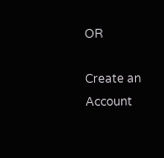OR

Create an Account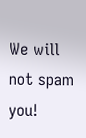We will not spam you!